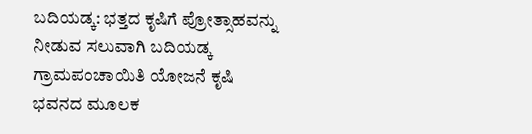ಬದಿಯಡ್ಕ: ಭತ್ತದ ಕೃಷಿಗೆ ಪ್ರೋತ್ಸಾಹವನ್ನು ನೀಡುವ ಸಲುವಾಗಿ ಬದಿಯಡ್ಕ ಗ್ರಾಮಪಂಚಾಯಿತಿ ಯೋಜನೆ ಕೃಷಿ ಭವನದ ಮೂಲಕ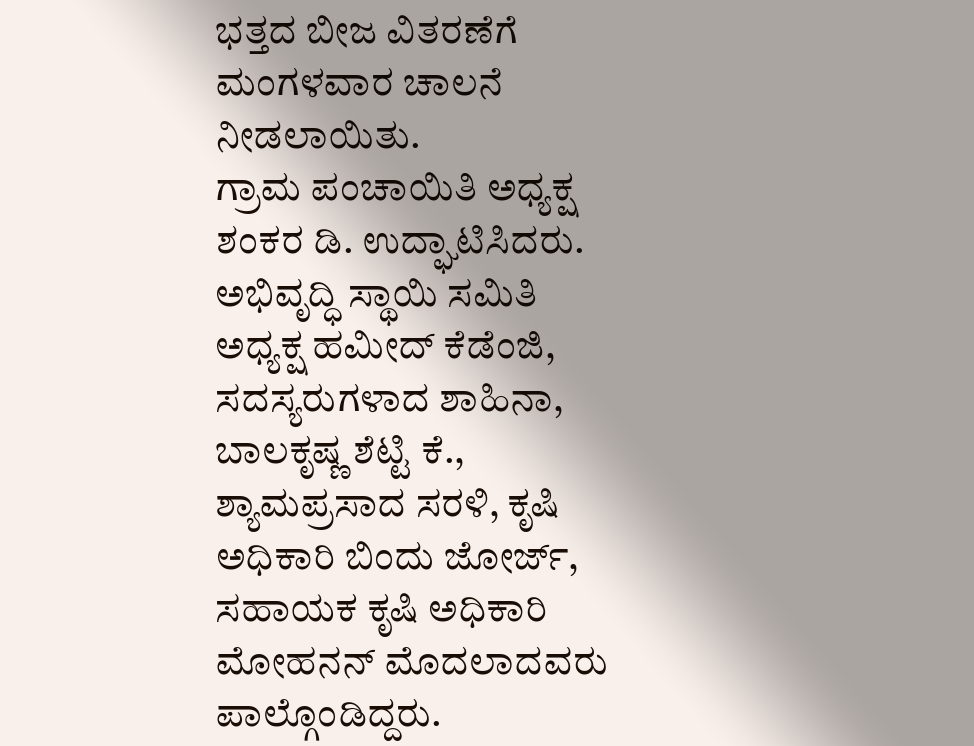ಭತ್ತದ ಬೀಜ ವಿತರಣೆಗೆ ಮಂಗಳವಾರ ಚಾಲನೆ ನೀಡಲಾಯಿತು.
ಗ್ರಾಮ ಪಂಚಾಯಿತಿ ಅಧ್ಯಕ್ಷ ಶಂಕರ ಡಿ. ಉದ್ಘಾಟಿಸಿದರು. ಅಭಿವೃದ್ಧಿ ಸ್ಥಾಯಿ ಸಮಿತಿ ಅಧ್ಯಕ್ಷ ಹಮೀದ್ ಕೆಡೆಂಜಿ, ಸದಸ್ಯರುಗಳಾದ ಶಾಹಿನಾ, ಬಾಲಕೃಷ್ಣ ಶೆಟ್ಟಿ ಕೆ., ಶ್ಯಾಮಪ್ರಸಾದ ಸರಳಿ, ಕೃಷಿ ಅಧಿಕಾರಿ ಬಿಂದು ಜೋರ್ಜ್, ಸಹಾಯಕ ಕೃಷಿ ಅಧಿಕಾರಿ ಮೋಹನನ್ ಮೊದಲಾದವರು ಪಾಲ್ಗೊಂಡಿದ್ದರು.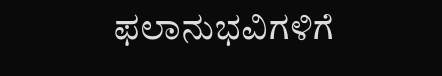ಫಲಾನುಭವಿಗಳಿಗೆ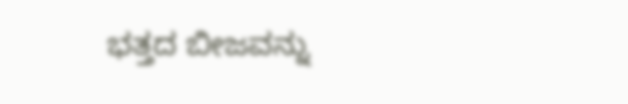ಭತ್ತದ ಬೀಜವನ್ನು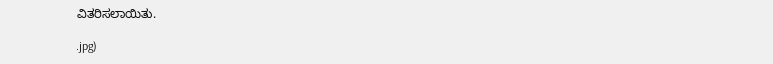ವಿತರಿಸಲಾಯಿತು.

.jpg)